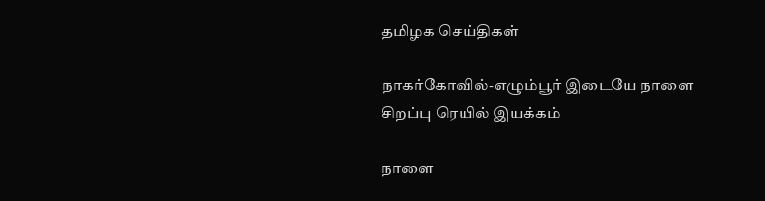தமிழக செய்திகள்

நாகர்கோவில்-எழும்பூர் இடையே நாளை சிறப்பு ரெயில் இயக்கம்

நாளை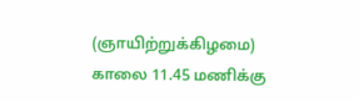(ஞாயிற்றுக்கிழமை) காலை 11.45 மணிக்கு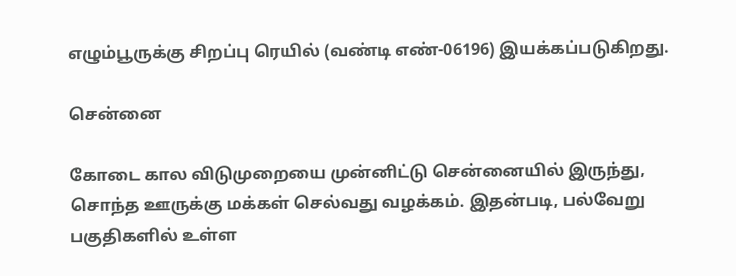எழும்பூருக்கு சிறப்பு ரெயில் (வண்டி எண்-06196) இயக்கப்படுகிறது.

சென்னை

கோடை கால விடுமுறையை முன்னிட்டு சென்னையில் இருந்து, சொந்த ஊருக்கு மக்கள் செல்வது வழக்கம். இதன்படி, பல்வேறு பகுதிகளில் உள்ள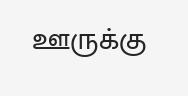ஊருக்கு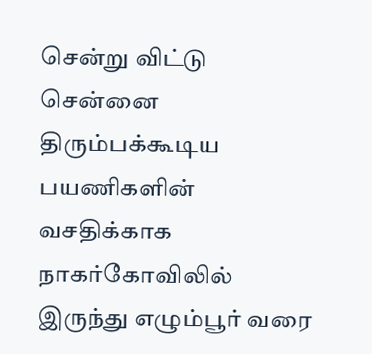சென்று விட்டு சென்னை திரும்பக்கூடிய பயணிகளின் வசதிக்காக நாகர்கோவிலில் இருந்து எழும்பூர் வரை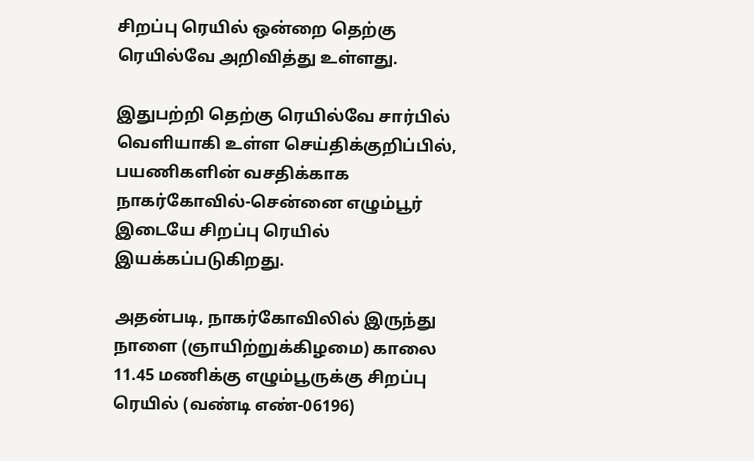சிறப்பு ரெயில் ஒன்றை தெற்கு ரெயில்வே அறிவித்து உள்ளது.

இதுபற்றி தெற்கு ரெயில்வே சார்பில் வெளியாகி உள்ள செய்திக்குறிப்பில், பயணிகளின் வசதிக்காக நாகர்கோவில்-சென்னை எழும்பூர் இடையே சிறப்பு ரெயில் இயக்கப்படுகிறது.

அதன்படி, நாகர்கோவிலில் இருந்து நாளை (ஞாயிற்றுக்கிழமை) காலை 11.45 மணிக்கு எழும்பூருக்கு சிறப்பு ரெயில் (வண்டி எண்-06196)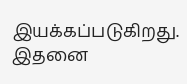இயக்கப்படுகிறது. இதனை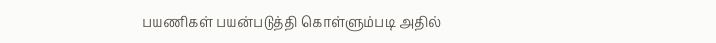பயணிகள் பயன்படுத்தி கொள்ளும்படி அதில்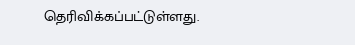தெரிவிக்கப்பட்டுள்ளது.